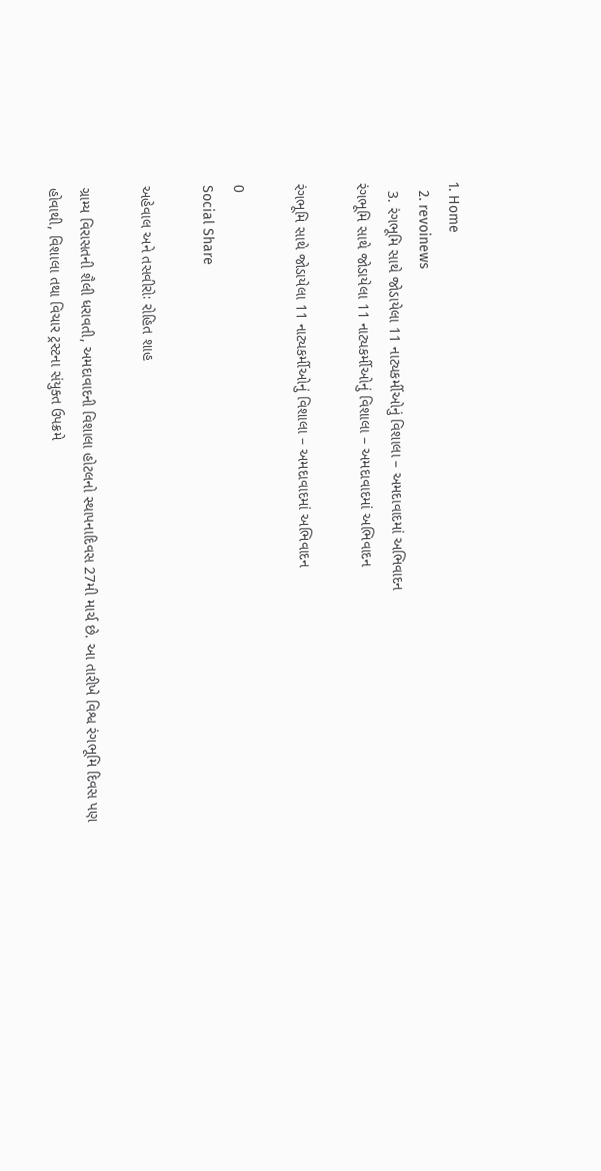1. Home
  2. revoinews
  3. રંગભૂમિ સાથે જોડાયેલા 11 નાટ્યકર્મીઓનું વિશાલા – અમદાવાદમાં અભિવાદન
રંગભૂમિ સાથે જોડાયેલા 11 નાટ્યકર્મીઓનું વિશાલા – અમદાવાદમાં અભિવાદન

રંગભૂમિ સાથે જોડાયેલા 11 નાટ્યકર્મીઓનું વિશાલા – અમદાવાદમાં અભિવાદન

0
Social Share

અહેવાલ અને તસવીરોઃ રોહિત શાહ

ગ્રામ્ય વિરાસતની શૈલી ધરાવતી, અમદાવાદની વિશાલા હોટલનો સ્થાપનાદિવસ 27મી માર્ચ છે. આ તારીખે વિશ્વ રંગભૂમિ દિવસ પણ હોવાથી, વિશાલા તથા વિચાર ટ્રસ્ટના સંયુક્ત ઉપક્રમે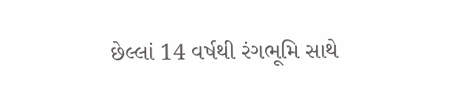છેલ્લાં 14 વર્ષથી રંગભૂમિ સાથે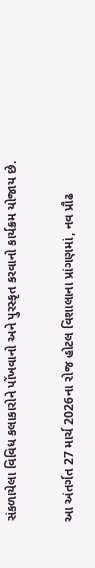સંકળાયેલા વિવિધ કલાકારોને પોંખવાનો અને પુરસ્કૃત કરવાનો કાર્યક્રમ યોજાય છે.

આ અંતર્ગત 27 માર્ચ 2026ના રોજ હોટલ વિશાલાના પ્રાંગણમાં, નવ પ્રૌઢ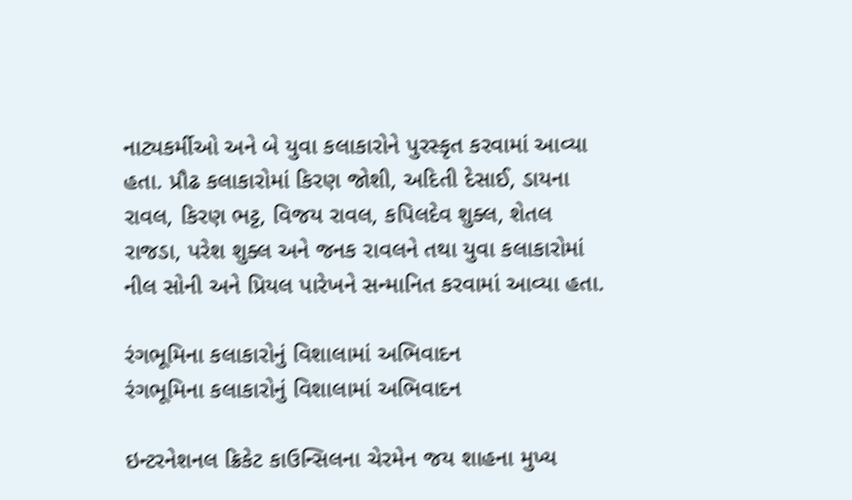નાટ્યકર્મીઓ અને બે યુવા કલાકારોને પુરસ્કૃત કરવામાં આવ્યા હતા. પ્રૌઢ કલાકારોમાં કિરણ જોશી, અદિતી દેસાઈ, ડાયના રાવલ, કિરણ ભટ્ટ, વિજય રાવલ, કપિલદેવ શુક્લ, શેતલ રાજડા, પરેશ શુક્લ અને જનક રાવલને તથા યુવા કલાકારોમાં નીલ સોની અને પ્રિયલ પારેખને સન્માનિત કરવામાં આવ્યા હતા.

રંગભૂમિના કલાકારોનું વિશાલામાં અભિવાદન
રંગભૂમિના કલાકારોનું વિશાલામાં અભિવાદન

ઇન્ટરનેશનલ ક્રિકેટ કાઉન્સિલના ચેરમેન જય શાહના મુખ્ય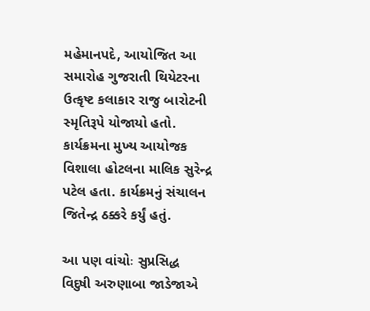મહેમાનપદે, આયોજિત આ સમારોહ ગુજરાતી થિયેટરના ઉત્કૃષ્ટ કલાકાર રાજુ બારોટની સ્મૃતિરૂપે યોજાયો હતો. કાર્યક્રમના મુખ્ય આયોજક વિશાલા હોટલના માલિક સુરેન્દ્ર પટેલ હતા. કાર્યક્રમનું સંચાલન જિતેન્દ્ર ઠક્કરે કર્યું હતું.

આ પણ વાંચોઃ સુપ્રસિદ્ધ વિદુષી અરુણાબા જાડેજાએ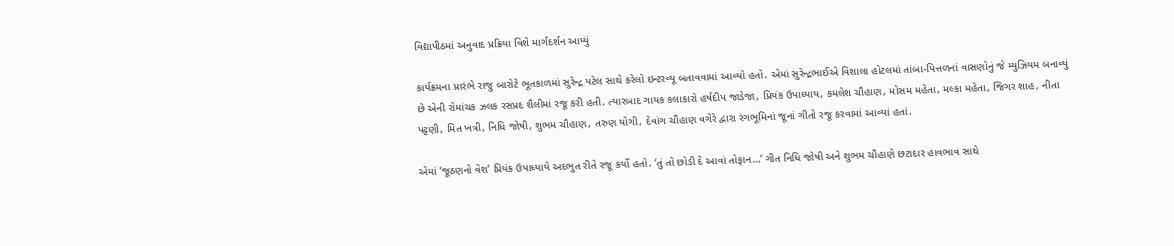વિદ્યાપીઠમાં અનુવાદ પ્રક્રિયા વિશે માર્ગદર્શન આપ્યું

કાર્યક્રમના પ્રારંભે રાજુ બારોટે ભૂતકાળમાં સુરેન્દ્ર પટેલ સાથે કરેલો ઇન્ટરવ્યૂ બતાવવામાં આવ્યો હતો. એમાં સુરેન્દ્રભાઈએ વિશાલા હોટલમાં તાંબા-પિત્તળનાં વાસણોનું જે મ્યુઝિયમ બનાવ્યું છે એની રોમાંચક ઝલક રસપ્રદ શૈલીમાં રજૂ કરી હતી. ત્યારબાદ ગાયક કલાકારો હર્ષદીપ જાડેજા, પ્રિયંક ઉપાધ્યાય, કમલેશ ચૌહાણ, મોસમ મહેતા, મલ્કા મહેતા, જિગર શાહ, નીતા પટ્ટણી, મિત ખત્રી, નિધિ જોષી, શુભમ ચૌહાણ, તરુણ યોગી, દેવાંગ ચૌહાણ વગેરે દ્વારા રંગભૂમિનાં જૂનાં ગીતો રજૂ કરવામાં આવ્યાં હતાં.

એમાં ‘જૂઠણનો વેશ’ પ્રિયંક ઉપાધ્યાયે અદભુત રીતે રજૂ કર્યો હતો. ‘તું તો છોડી દે આવાં તોફાન…’ ગીત નિધિ જોષી અને શુભમ ચૌહાણે છટાદાર હાવભાવ સાથે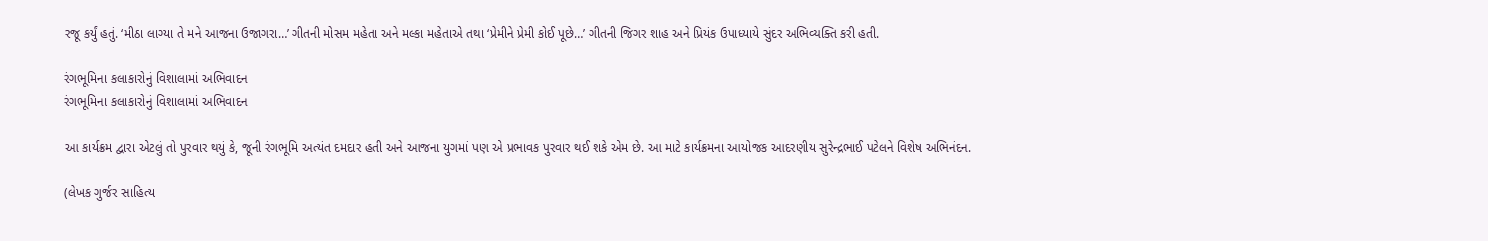રજૂ કર્યું હતું. ‘મીઠા લાગ્યા તે મને આજના ઉજાગરા…’ ગીતની મોસમ મહેતા અને મલ્કા મહેતાએ તથા ‘પ્રેમીને પ્રેમી કોઈ પૂછે…’ ગીતની જિગર શાહ અને પ્રિયંક ઉપાધ્યાયે સુંદર અભિવ્યક્તિ કરી હતી.

રંગભૂમિના કલાકારોનું વિશાલામાં અભિવાદન
રંગભૂમિના કલાકારોનું વિશાલામાં અભિવાદન

આ કાર્યક્રમ દ્વારા એટલું તો પુરવાર થયું કે, જૂની રંગભૂમિ અત્યંત દમદાર હતી અને આજના યુગમાં પણ એ પ્રભાવક પુરવાર થઈ શકે એમ છે. આ માટે કાર્યક્રમના આયોજક આદરણીય સુરેન્દ્રભાઈ પટેલને વિશેષ અભિનંદન.

(લેખક ગુર્જર સાહિત્ય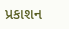પ્રકાશન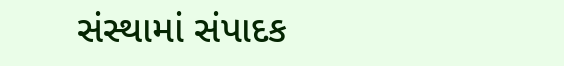સંસ્થામાં સંપાદક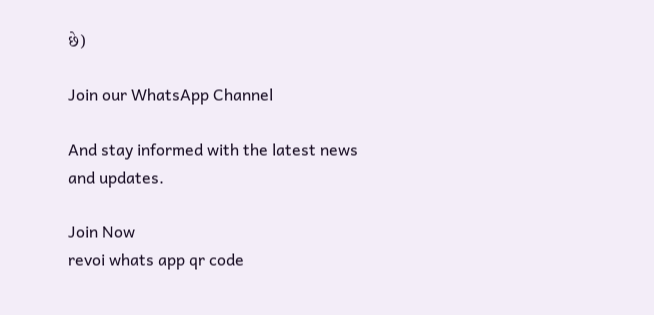છે)

Join our WhatsApp Channel

And stay informed with the latest news and updates.

Join Now
revoi whats app qr code